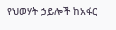የህወሃት ኃይሎች ከአፋር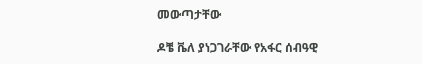መውጣታቸው

ዶቼ ቬለ ያነጋገራቸው የአፋር ሰብዓዊ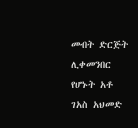መብት ድርጅት ሊቀመንበር የሆኑት አቶ ገአስ አህመድ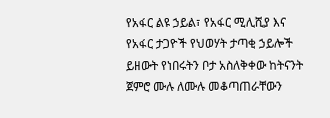የአፋር ልዩ ኃይል፣ የአፋር ሚሊሺያ እና የአፋር ታጋዮች የህወሃት ታጣቂ ኃይሎች ይዘውት የነበሩትን ቦታ አስለቅቀው ከትናንት ጀምሮ ሙሉ ለሙሉ መቆጣጠራቸውን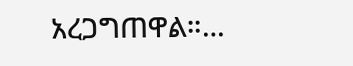አረጋግጠዋል።…